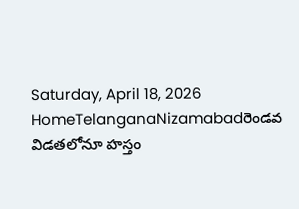Saturday, April 18, 2026
HomeTelanganaNizamabadరెండవ విడతలోనూ హస్తం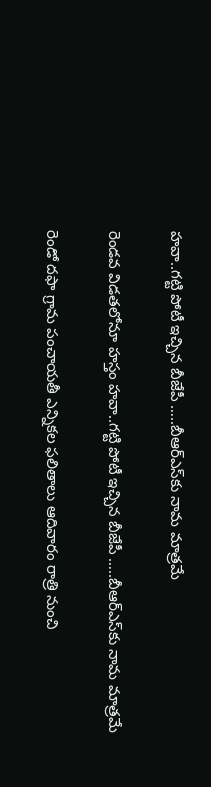హవా..గట్టి పోటీ ఇచ్చిన బీజేపీ …..బీఆర్‌ఎస్‌కు నామ మాత్రమే

రెండవ విడతలోనూ హస్తం హవా..గట్టి పోటీ ఇచ్చిన బీజేపీ …..బీఆర్‌ఎస్‌కు నామ మాత్రమే

రెండో దఫా గ్రామ పంచాయతీ ఎన్నికల ఫలితాలు ఆదివారం రాత్రి నుంచి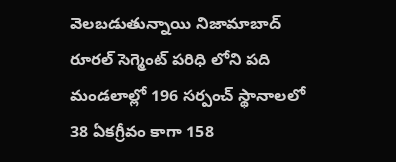వెలబడుతున్నాయి నిజామాబాద్ రూరల్ సెగ్మెంట్ పరిధి లోని పది మండలాల్లో 196 సర్పంచ్ స్థానాలలో 38 ఏకగ్రీవం కాగా 158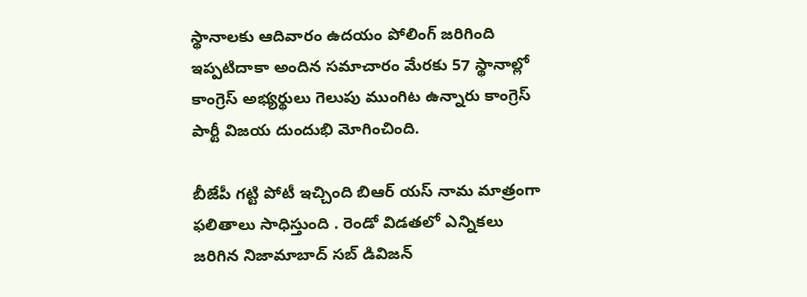స్థానాలకు ఆదివారం ఉదయం పోలింగ్ జరిగింది ఇప్పటిదాకా అందిన సమాచారం మేరకు 57 స్థానాల్లో కాంగ్రెస్ అభ్యర్థులు గెలుపు ముంగిట ఉన్నారు కాంగ్రెస్ పార్టీ విజయ దుందుభి మోగించింది.

బీజేపీ గట్టి పోటీ ఇచ్చింది బిఆర్ యస్ నామ మాత్రంగా ఫలితాలు సాధిస్తుంది . రెండో విడతలో ఎన్నికలు జరిగిన నిజామాబాద్ సబ్ డివిజన్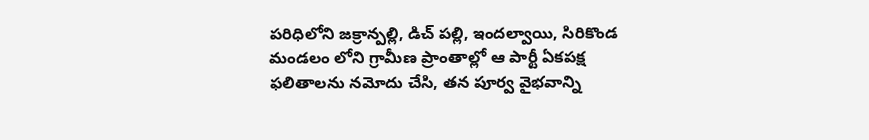పరిధిలోని జక్రాన్పల్లి, డిచ్ పల్లి, ఇందల్వాయి, సిరికొండ మండలం లోని గ్రామీణ ప్రాంతాల్లో ఆ పార్టీ ఏకపక్ష ఫలితాలను నమోదు చేసి, తన పూర్వ వైభవాన్ని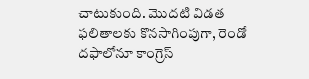చాటుకుంది. మొదటి విడత ఫలితాలకు కొనసాగింపుగా, రెండో దఫాలోనూ కాంగ్రెస్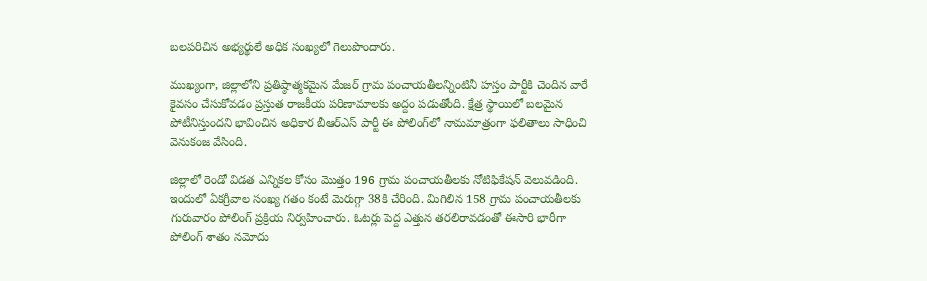బలపరిచిన అభ్యర్థులే అధిక సంఖ్యలో గెలుపొందారు.

ముఖ్యంగా, జిల్లాలోని ప్రతిష్ఠాత్మకమైన మేజర్ గ్రామ పంచాయతీలన్నింటినీ హస్తం పార్టీకి చెందిన వారే కైవసం చేసుకోవడం ప్రస్తుత రాజకీయ పరిణామాలకు అద్దం పడుతోంది. క్షేత్ర స్థాయిలో బలమైన పోటీనిస్తుందని భావించిన అధికార బీఆర్‌ఎస్ పార్టీ ఈ పోలింగ్‌లో నామమాత్రంగా ఫలితాలు సాధించి వెనుకంజ వేసింది.

జిల్లాలో రెండో విడత ఎన్నికల కోసం మొత్తం 196 గ్రామ పంచాయతీలకు నోటిఫికేషన్ వెలువడింది. ఇందులో ఏకగ్రీవాల సంఖ్య గతం కంటే మెరుగ్గా 38కి చేరింది. మిగిలిన 158 గ్రామ పంచాయతీలకు గురువారం పోలింగ్ ప్రక్రియ నిర్వహించారు. ఓటర్లు పెద్ద ఎత్తున తరలిరావడంతో ఈసారి భారీగా పోలింగ్ శాతం నమోదు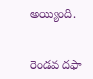అయ్యింది.


రెండవ దఫా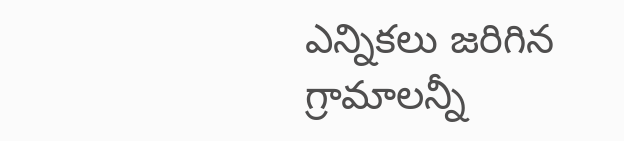ఎన్నికలు జరిగిన గ్రామాలన్నీ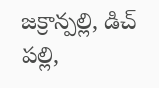జక్రాన్పల్లి, డిచ్ పల్లి,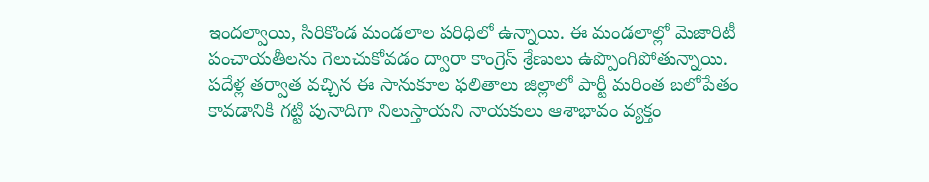ఇందల్వాయి, సిరికొండ మండలాల పరిధిలో ఉన్నాయి. ఈ మండలాల్లో మెజారిటీ పంచాయతీలను గెలుచుకోవడం ద్వారా కాంగ్రెస్ శ్రేణులు ఉప్పొంగిపోతున్నాయి. పదేళ్ల తర్వాత వచ్చిన ఈ సానుకూల ఫలితాలు జిల్లాలో పార్టీ మరింత బలోపేతం కావడానికి గట్టి పునాదిగా నిలుస్తాయని నాయకులు ఆశాభావం వ్యక్తం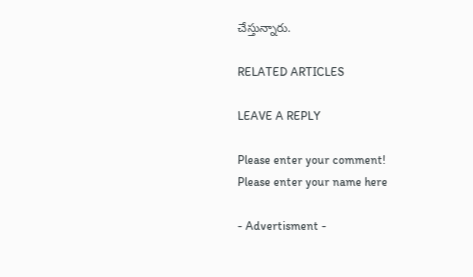చేస్తున్నారు.

RELATED ARTICLES

LEAVE A REPLY

Please enter your comment!
Please enter your name here

- Advertisment -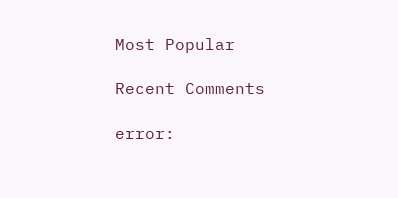Most Popular

Recent Comments

error: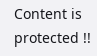Content is protected !!